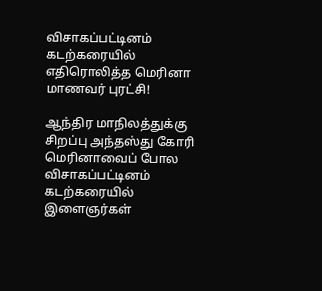விசாகப்பட்டினம் கடற்கரையில் எதிரொலித்த மெரினா மாணவர் புரட்சி!

ஆந்திர மாநிலத்துக்கு சிறப்பு அந்தஸ்து கோரி மெரினாவைப் போல விசாகப்பட்டினம் கடற்கரையில் இளைஞர்கள்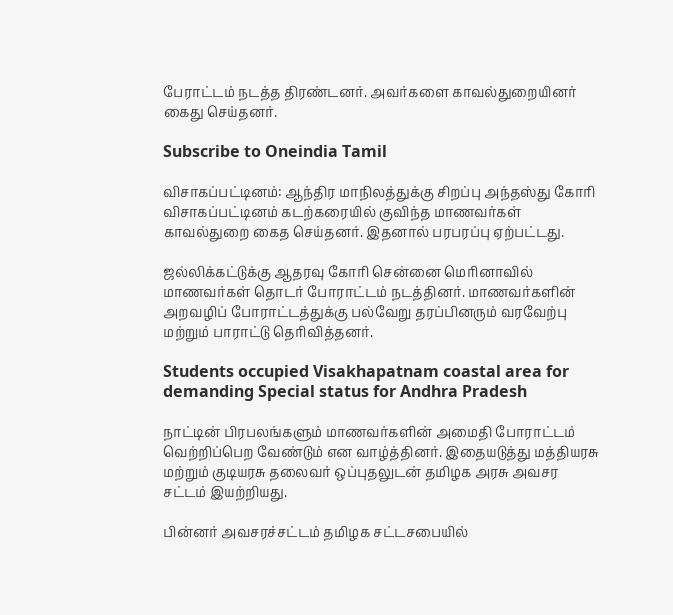பேராட்டம் நடத்த திரண்டனர். அவர்களை காவல்துறையினர் கைது செய்தனர்.

Subscribe to Oneindia Tamil

விசாகப்பட்டினம்: ஆந்திர மாநிலத்துக்கு சிறப்பு அந்தஸ்து கோரி விசாகப்பட்டினம் கடற்கரையில் குவிந்த மாணவர்கள் காவல்துறை கைத செய்தனர். இதனால் பரபரப்பு ஏற்பட்டது.

ஜல்லிக்கட்டுக்கு ஆதரவு கோரி சென்னை மெரினாவில் மாணவர்கள் தொடர் போராட்டம் நடத்தினர். மாணவர்களின் அறவழிப் போராட்டத்துக்கு பல்வேறு தரப்பினரும் வரவேற்பு மற்றும் பாராட்டு தெரிவித்தனர்.

Students occupied Visakhapatnam coastal area for demanding Special status for Andhra Pradesh

நாட்டின் பிரபலங்களும் மாணவர்களின் அமைதி போராட்டம் வெற்றிப்பெற வேண்டும் என வாழ்த்தினர். இதையடுத்து மத்தியரசு மற்றும் குடியரசு தலைவர் ஒப்புதலுடன் தமிழக அரசு அவசர சட்டம் இயற்றியது.

பின்னர் அவசரச்சட்டம் தமிழக சட்டசபையில்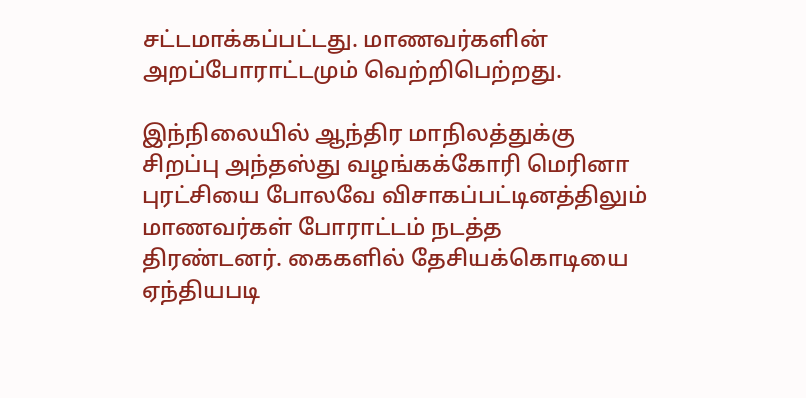சட்டமாக்கப்பட்டது. மாணவர்களின் அறப்போராட்டமும் வெற்றிபெற்றது.

இந்நிலையில் ஆந்திர மாநிலத்துக்கு சிறப்பு அந்தஸ்து வழங்கக்கோரி மெரினா புரட்சியை போலவே விசாகப்பட்டினத்திலும் மாணவர்கள் போராட்டம் நடத்த திரண்டனர். கைகளில் தேசியக்கொடியை ஏந்தியபடி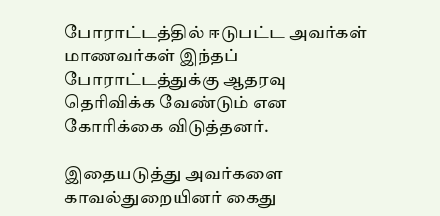போராட்டத்தில் ஈடுபட்ட அவர்கள் மாணவர்கள் இந்தப் போராட்டத்துக்கு ஆதரவு தெரிவிக்க வேண்டும் என கோரிக்கை விடுத்தனர்.

இதையடுத்து அவர்களை காவல்துறையினர் கைது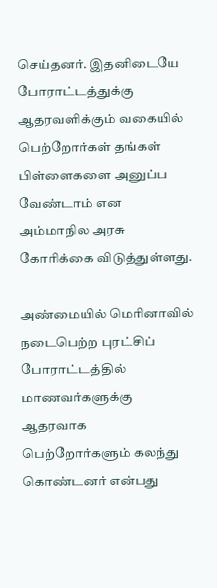செய்தனர். இதனிடையே போராட்டத்துக்கு ஆதரவளிக்கும் வகையில் பெற்றோர்கள் தங்கள் பிள்ளைகளை அனுப்ப வேண்டாம் என அம்மாநில அரசு கோரிக்கை விடுத்துள்ளது.

அண்மையில் மெரினாவில் நடைபெற்ற புரட்சிப் போராட்டத்தில் மாணவர்களுக்கு ஆதரவாக பெற்றோர்களும் கலந்து கொண்டனர் என்பது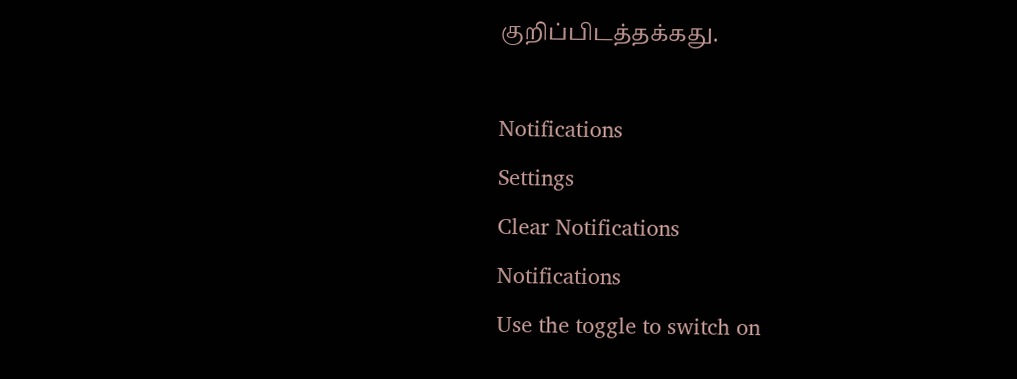குறிப்பிடத்தக்கது.

Notifications
Settings
Clear Notifications
Notifications
Use the toggle to switch on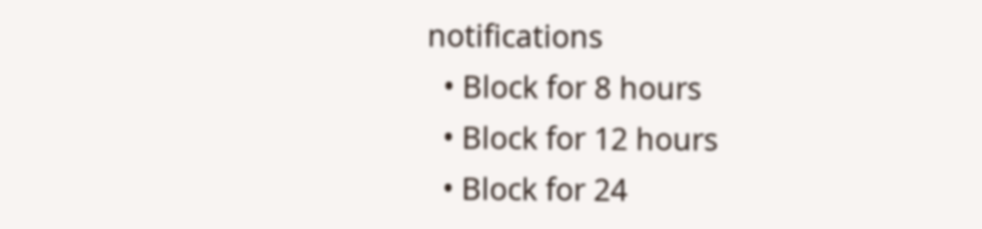notifications
  • Block for 8 hours
  • Block for 12 hours
  • Block for 24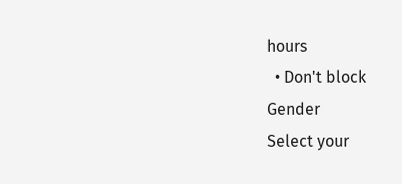hours
  • Don't block
Gender
Select your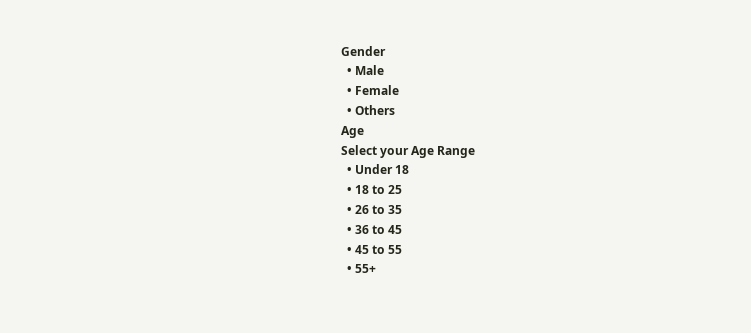Gender
  • Male
  • Female
  • Others
Age
Select your Age Range
  • Under 18
  • 18 to 25
  • 26 to 35
  • 36 to 45
  • 45 to 55
  • 55+